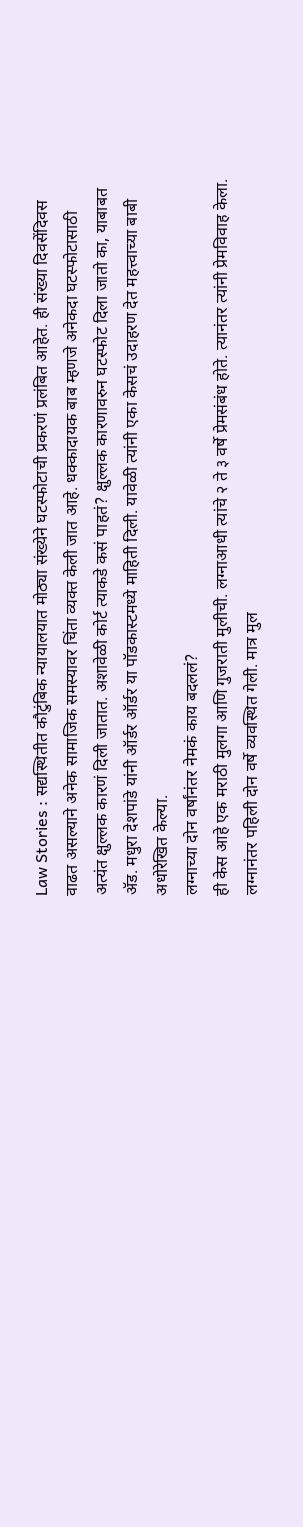Law Stories : सद्यस्थितीत कौटुंबिक न्यायालयात मोठ्या संख्येने घटस्फोटाची प्रकरणं प्रलंबित आहेत. ही संख्या दिवसेंदिवस वाढत असल्याने अनेक सामाजिक समस्यावर चिंता व्यक्त केली जात आहे. धक्कादायक बाब म्हणजे अनेकदा घटस्फोटासाठी अत्यंत क्षुल्लक कारणं दिली जातात. अशावेळी कोर्ट त्याकडे कसं पाहतं? क्षुल्लक कारणावरुन घटस्फोट दिला जातो का, याबाबत ॲड. मधुरा देशपांडे यांनी ऑर्डर ऑर्डर या पॉडकास्टमध्ये माहिती दिली. यावेळी त्यांनी एका केसचं उदाहरण देत महत्त्वाच्या बाबी अधोरेखित केल्या.
लग्नाच्या दोन वर्षांनंतर नेमकं काय बदललं?
ही केस आहे एक मराठी मुलगा आणि गुजराती मुलीची. लग्नाआधी त्यांचे २ ते ३ वर्षे प्रेमसंबंध होते. त्यानंतर त्यांनी प्रेमविवाह केला. लग्नानंतर पहिली दोन वर्षे व्यवस्थित गेली. मात्र मुल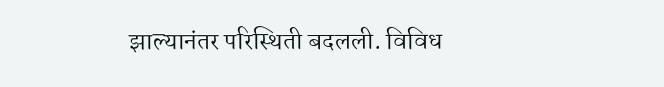झाल्यानंतर परिस्थिती बदलली. विविध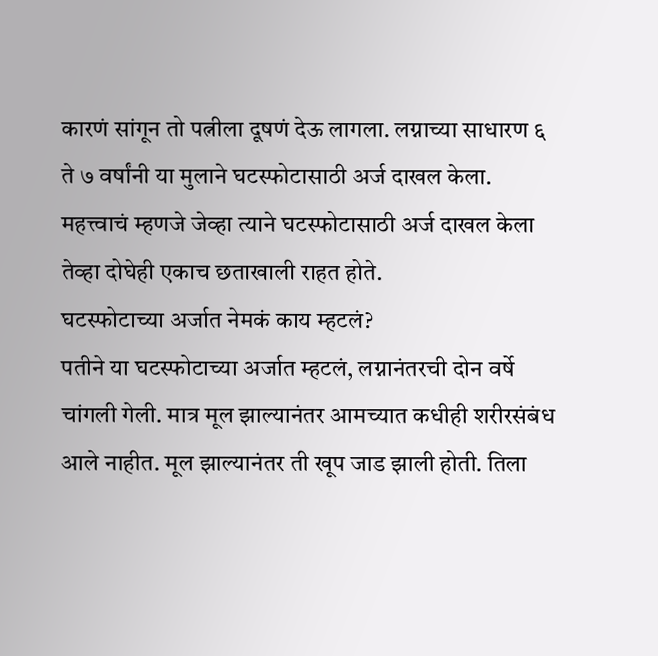कारणं सांगून तो पत्नीला दूषणं देऊ लागला. लग्नाच्या साधारण ६ ते ७ वर्षांनी या मुलाने घटस्फोटासाठी अर्ज दाखल केला. महत्त्वाचं म्हणजे जेव्हा त्याने घटस्फोटासाठी अर्ज दाखल केला तेव्हा दोघेही एकाच छताखाली राहत होते.
घटस्फोटाच्या अर्जात नेमकं काय म्हटलं?
पतीने या घटस्फोटाच्या अर्जात म्हटलं, लग्नानंतरची दोन वर्षे चांगली गेली. मात्र मूल झाल्यानंतर आमच्यात कधीही शरीरसंबंध आले नाहीत. मूल झाल्यानंतर ती खूप जाड झाली होती. तिला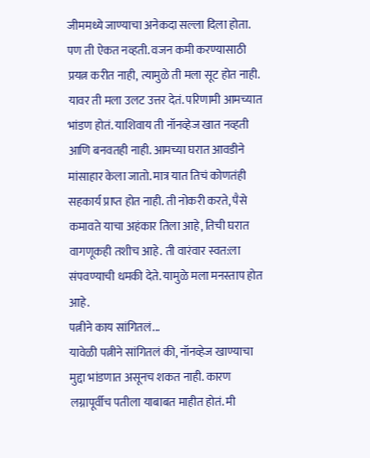जीममध्ये जाण्याचा अनेकदा सल्ला दिला होता. पण ती ऐकत नव्हती. वजन कमी करण्यासाठी प्रयत्न करीत नाही, त्यामुळे ती मला सूट होत नाही. यावर ती मला उलट उत्तर देतं. परिणामी आमच्यात भांडण होतं. याशिवाय ती नॉनव्हेज खात नव्हती आणि बनवतही नाही. आमच्या घरात आवडीने मांसाहार केला जातो. मात्र यात तिचं कोणतंही सहकार्य प्राप्त होत नाही. ती नोकरी करते, पैसे कमावते याचा अहंकार तिला आहे, तिची घरात वागणूकही तशीच आहे. ती वारंवार स्वत:ला संपवण्याची धमकी देते. यामुळे मला मनस्ताप होत आहे.
पत्नीने काय सांगितलं...
यावेळी पत्नीने सांगितलं की, नॉनव्हेज खाण्याचा मुद्दा भांडणात असूनच शकत नाही. कारण लग्नापूर्वीच पतीला याबाबत माहीत होतं. मी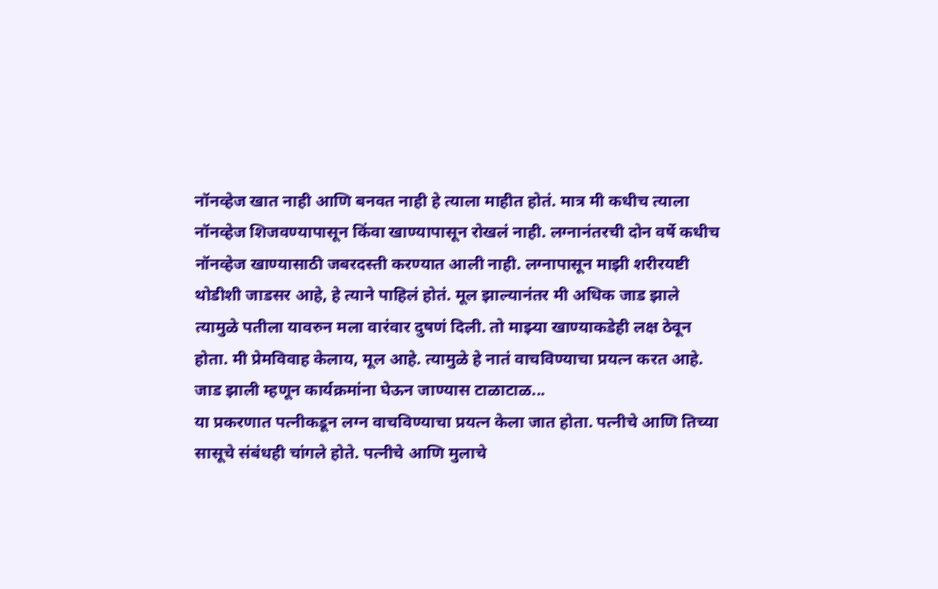नॉनव्हेज खात नाही आणि बनवत नाही हे त्याला माहीत होतं. मात्र मी कधीच त्याला नॉनव्हेज शिजवण्यापासून किंवा खाण्यापासून रोखलं नाही. लग्नानंतरची दोन वर्षे कधीच नॉनव्हेज खाण्यासाठी जबरदस्ती करण्यात आली नाही. लग्नापासून माझी शरीरयष्टी थोडीशी जाडसर आहे, हे त्याने पाहिलं होतं. मूल झाल्यानंतर मी अधिक जाड झाले त्यामुळे पतीला यावरुन मला वारंवार दुषणं दिली. तो माझ्या खाण्याकडेही लक्ष ठेवून होता. मी प्रेमविवाह केलाय, मूल आहे. त्यामुळे हे नातं वाचविण्याचा प्रयत्न करत आहे.
जाड झाली म्हणून कार्यक्रमांना घेऊन जाण्यास टाळाटाळ...
या प्रकरणात पत्नीकडून लग्न वाचविण्याचा प्रयत्न केला जात होता. पत्नीचे आणि तिच्या सासूचे संबंधही चांगले होते. पत्नीचे आणि मुलाचे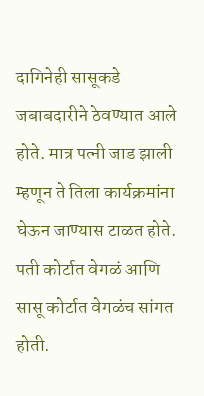दागिनेही सासूकडे जबाबदारीने ठेवण्यात आले होते. मात्र पत्नी जाड झाली म्हणून ते तिला कार्यक्रमांना घेऊन जाण्यास टाळत होते. पती कोर्टात वेगळं आणि सासू कोर्टात वेगळंच सांगत होती.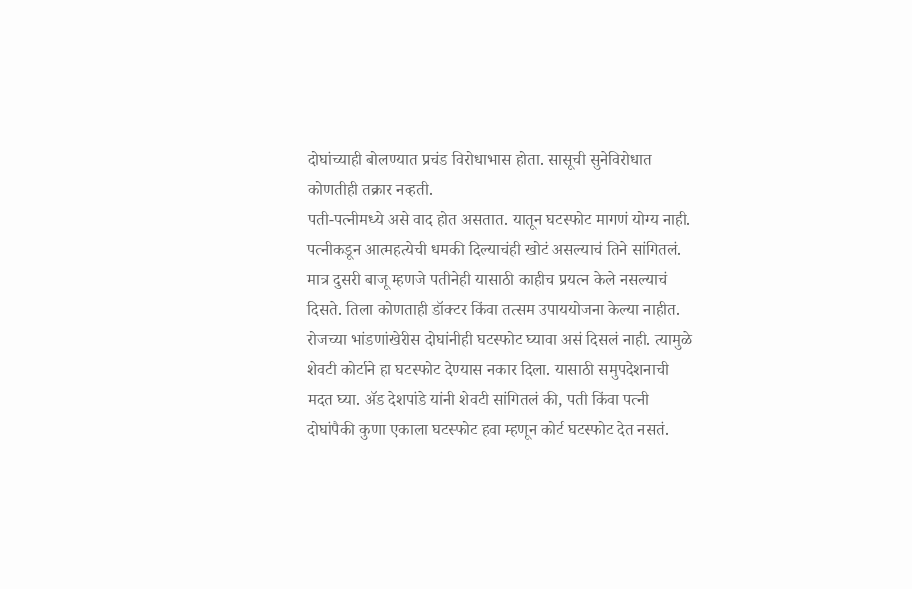दोघांच्याही बोलण्यात प्रचंड विरोधाभास होता. सासूची सुनेविरोधात कोणतीही तक्रार नव्हती.
पती-पत्नीमध्ये असे वाद होत असतात. यातून घटस्फोट मागणं योग्य नाही. पत्नीकडून आत्महत्येची धमकी दिल्याचंही खोटं असल्याचं तिने सांगितलं. मात्र दुसरी बाजू म्हणजे पतीनेही यासाठी काहीच प्रयत्न केले नसल्याचं दिसते. तिला कोणताही डॉक्टर किंवा तत्सम उपाययोजना केल्या नाहीत. रोजच्या भांडणांखेरीस दोघांनीही घटस्फोट घ्यावा असं दिसलं नाही. त्यामुळे शेवटी कोर्टाने हा घटस्फोट देण्यास नकार दिला. यासाठी समुपदेशनाची मदत घ्या. ॲड देशपांडे यांनी शेवटी सांगितलं की, पती किंवा पत्नी दोघांपैकी कुणा एकाला घटस्फोट हवा म्हणून कोर्ट घटस्फोट देत नसतं.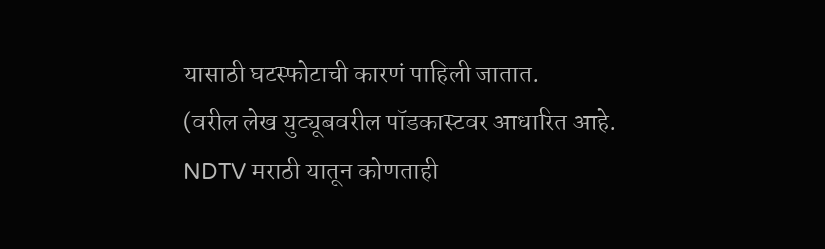यासाठी घटस्फोटाची कारणं पाहिली जातात.
(वरील लेख युट्यूबवरील पॉडकास्टवर आधारित आहे. NDTV मराठी यातून कोणताही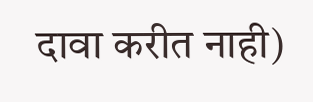दावा करीत नाही)